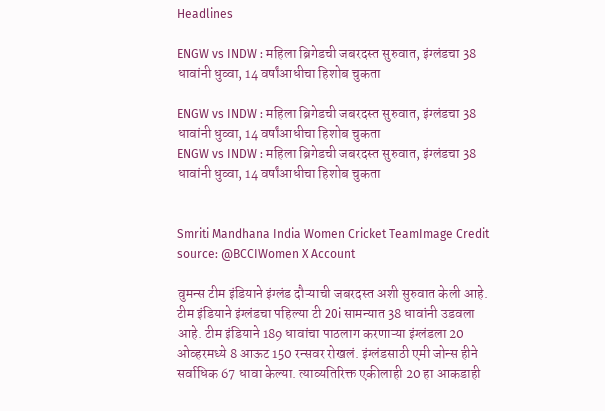Headlines

ENGW vs INDW : महिला ब्रिगेडची जबरदस्त सुरुवात, इंग्लंडचा 38 धावांनी धुव्वा, 14 वर्षांआधीचा हिशोब चुकता

ENGW vs INDW : महिला ब्रिगेडची जबरदस्त सुरुवात, इंग्लंडचा 38 धावांनी धुव्वा, 14 वर्षांआधीचा हिशोब चुकता
ENGW vs INDW : महिला ब्रिगेडची जबरदस्त सुरुवात, इंग्लंडचा 38 धावांनी धुव्वा, 14 वर्षांआधीचा हिशोब चुकता


Smriti Mandhana India Women Cricket TeamImage Credit source: @BCCIWomen X Account

वुमन्स टीम इंडियाने इंग्लंड दौऱ्याची जबरदस्त अशी सुरुवात केली आहे. टीम इंडियाने इंग्लंडचा पहिल्या टी 20i सामन्यात 38 धावांनी उडवला आहे. टीम इंडियाने 189 धावांचा पाठलाग करणाऱ्या इंग्लंडला 20 ओव्हरमध्ये 8 आऊट 150 रन्सवर रोखलं. इंग्लंडसाठी एमी जोन्स हीने सर्वाधिक 67 धावा केल्या. त्याव्यतिरिक्त एकीलाही 20 हा आकडाही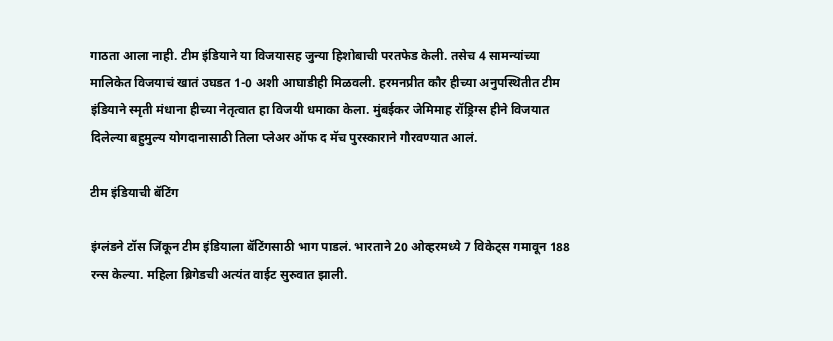गाठता आला नाही. टीम इंडियाने या विजयासह जुन्या हिशोबाची परतफेड केली. तसेच 4 सामन्यांच्या मालिकेत विजयाचं खातं उघडत 1-0 अशी आघाडीही मिळवली. हरमनप्रीत कौर हीच्या अनुपस्थितीत टीम इंडियाने स्मृती मंधाना हीच्या नेतृत्वात हा विजयी धमाका केला. मुंबईकर जेमिमाह रॉड्रिग्स हीने विजयात दिलेल्या बहुमुल्य योगदानासाठी तिला प्लेअर ऑफ द मॅच पुरस्काराने गौरवण्यात आलं.

टीम इंडियाची बॅटिंग

इंग्लंडने टॉस जिंकून टीम इंडियाला बॅटिंगसाठी भाग पाडलं. भारताने 20 ओव्हरमध्ये 7 विकेट्स गमावून 188 रन्स केल्या. महिला ब्रिगेडची अत्यंत वाईट सुरुवात झाली.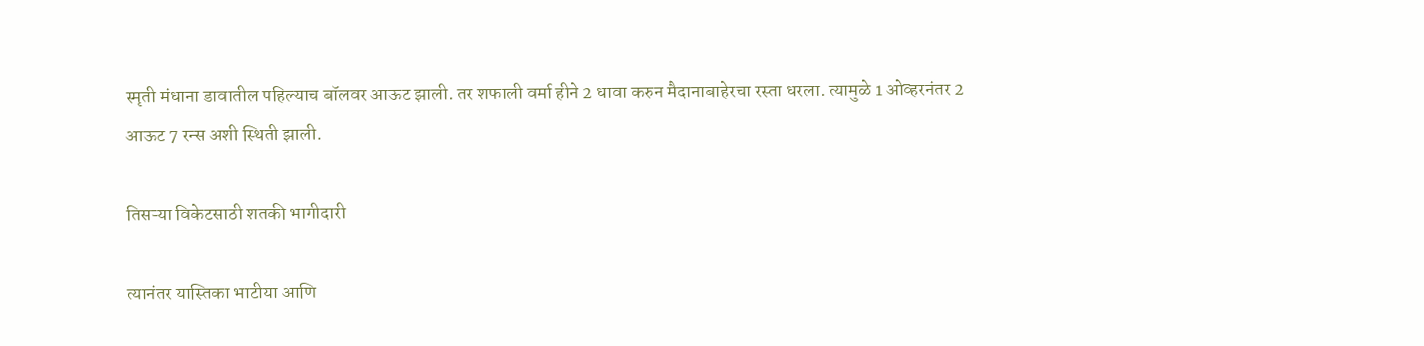स्मृती मंधाना डावातील पहिल्याच बॉलवर आऊट झाली. तर शफाली वर्मा हीने 2 धावा करुन मैदानाबाहेरचा रस्ता धरला. त्यामुळे 1 ओव्हरनंतर 2 आऊट 7 रन्स अशी स्थिती झाली.

तिसऱ्या विकेटसाठी शतकी भागीदारी

त्यानंतर यास्तिका भाटीया आणि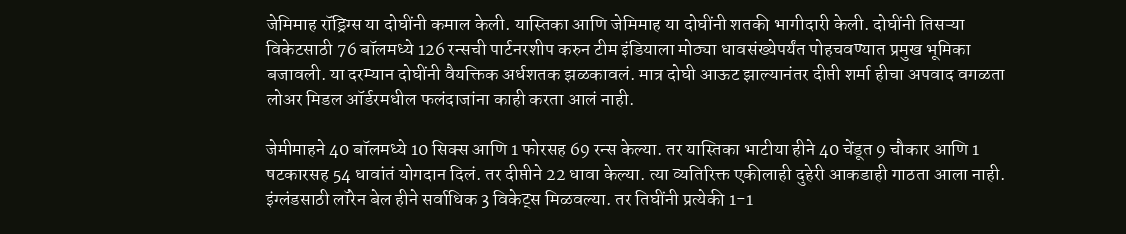जेमिमाह रॉड्रिग्स या दोघींनी कमाल केली. यास्तिका आणि जेमिमाह या दोघींनी शतकी भागीदारी केली. दोघींनी तिसऱ्या विकेटसाठी 76 बॉलमध्ये 126 रन्सची पार्टनरशीप करुन टीम इंडियाला मोठ्या धावसंख्येपर्यंत पोहचवण्यात प्रमुख भूमिका बजावली. या दरम्यान दोघींनी वैयक्तिक अर्धशतक झळकावलं. मात्र दोघी आऊट झाल्यानंतर दीप्ती शर्मा हीचा अपवाद वगळता लोअर मिडल ऑर्डरमधील फलंदाजांना काही करता आलं नाही.

जेमीमाहने 40 बॉलमध्ये 10 सिक्स आणि 1 फोरसह 69 रन्स केल्या. तर यास्तिका भाटीया हीने 40 चेंडूत 9 चौकार आणि 1 षटकारसह 54 धावांतं योगदान दिलं. तर दीप्तीने 22 धावा केल्या. त्या व्यतिरिक्त एकीलाही दुहेरी आकडाही गाठता आला नाही. इंग्लंडसाठी लॉरेन बेल हीने सर्वाधिक 3 विकेट्स मिळवल्या. तर तिघींनी प्रत्येकी 1-1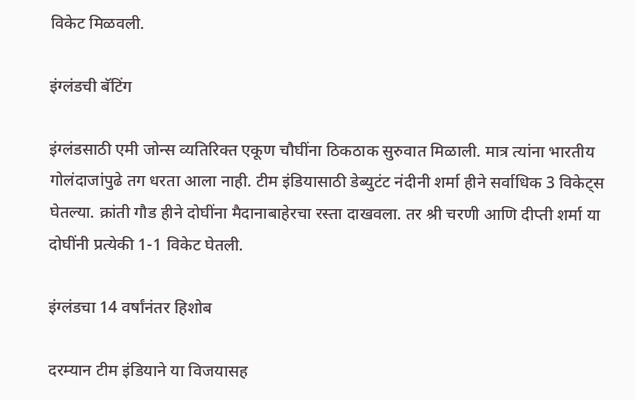विकेट मिळवली.

इंग्लंडची बॅटिंग

इंग्लंडसाठी एमी जोन्स व्यतिरिक्त एकूण चौघींना ठिकठाक सुरुवात मिळाली. मात्र त्यांना भारतीय गोलंदाजांपुढे तग धरता आला नाही. टीम इंडियासाठी डेब्युटंट नंदीनी शर्मा हीने सर्वाधिक 3 विकेट्स घेतल्या. क्रांती गौड हीने दोघींना मैदानाबाहेरचा रस्ता दाखवला. तर श्री चरणी आणि दीप्ती शर्मा या दोघींनी प्रत्येकी 1-1 विकेट घेतली.

इंग्लंडचा 14 वर्षांनंतर हिशोब

दरम्यान टीम इंडियाने या विजयासह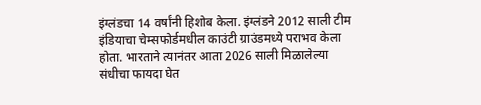इंग्लंडचा 14 वर्षांनी हिशोब केला. इंग्लंडने 2012 साली टीम इंडियाचा चेम्सफोर्डमधील काउंटी ग्राउंडमध्ये पराभव केला होता. भारताने त्यानंतर आता 2026 साली मिळालेल्या संधीचा फायदा घेत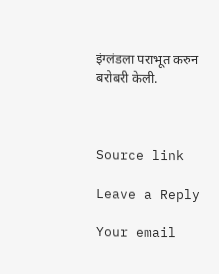इंग्लंडला पराभूत करुन बरोबरी केली.



Source link

Leave a Reply

Your email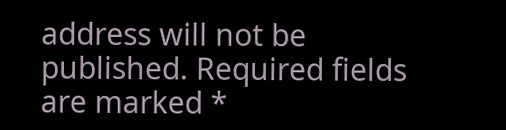address will not be published. Required fields are marked *